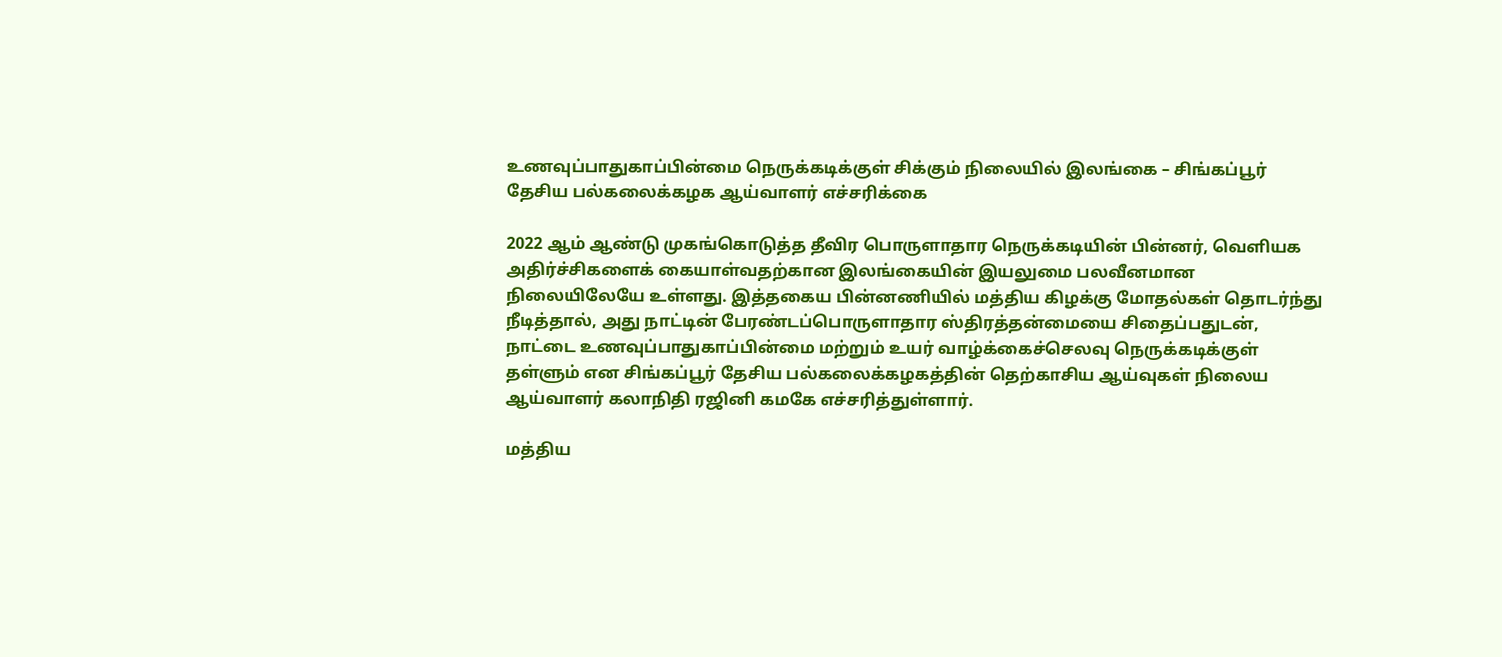உணவுப்பாதுகாப்பின்மை நெருக்கடிக்குள் சிக்கும் நிலையில் இலங்கை – சிங்கப்பூர் தேசிய பல்கலைக்கழக ஆய்வாளர் எச்சரிக்கை

2022 ஆம் ஆண்டு முகங்கொடுத்த தீவிர பொருளாதார நெருக்கடியின் பின்னர், வெளியக அதிர்ச்சிகளைக் கையாள்வதற்கான இலங்கையின் இயலுமை பலவீனமான நிலையிலேயே உள்ளது. இத்தகைய பின்னணியில் மத்திய கிழக்கு மோதல்கள் தொடர்ந்து நீடித்தால், அது நாட்டின் பேரண்டப்பொருளாதார ஸ்திரத்தன்மையை சிதைப்பதுடன், நாட்டை உணவுப்பாதுகாப்பின்மை மற்றும் உயர் வாழ்க்கைச்செலவு நெருக்கடிக்குள் தள்ளும் என சிங்கப்பூர் தேசிய பல்கலைக்கழகத்தின் தெற்காசிய ஆய்வுகள் நிலைய ஆய்வாளர் கலாநிதி ரஜினி கமகே எச்சரித்துள்ளார்.

மத்திய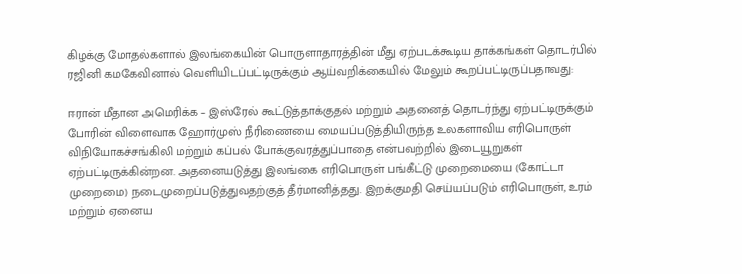கிழக்கு மோதல்களால் இலங்கையின் பொருளாதாரத்தின் மீது ஏற்படக்கூடிய தாக்கங்கள் தொடர்பில் ரஜினி கமகேவினால் வெளியிடப்பட்டிருக்கும் ஆய்வறிக்கையில் மேலும் கூறப்பட்டிருப்பதாவது:

ஈரான் மீதான அமெரிக்க – இஸ்ரேல் கூட்டுத்தாக்குதல் மற்றும் அதனைத் தொடர்ந்து ஏற்பட்டிருக்கும் போரின் விளைவாக ஹோர்முஸ் நீரிணையை மையப்படுத்தியிருந்த உலகளாவிய எரிபொருள் விநியோகச்சங்கிலி மற்றும் கப்பல் போக்குவரத்துப்பாதை என்பவற்றில் இடையூறுகள் ஏற்பட்டிருக்கின்றன. அதனையடுத்து இலங்கை எரிபொருள் பங்கீட்டு முறைமையை (கோட்டா முறைமை) நடைமுறைப்படுத்துவதற்குத் தீர்மானித்தது. இறக்குமதி செய்யப்படும் எரிபொருள், உரம் மற்றும் ஏனைய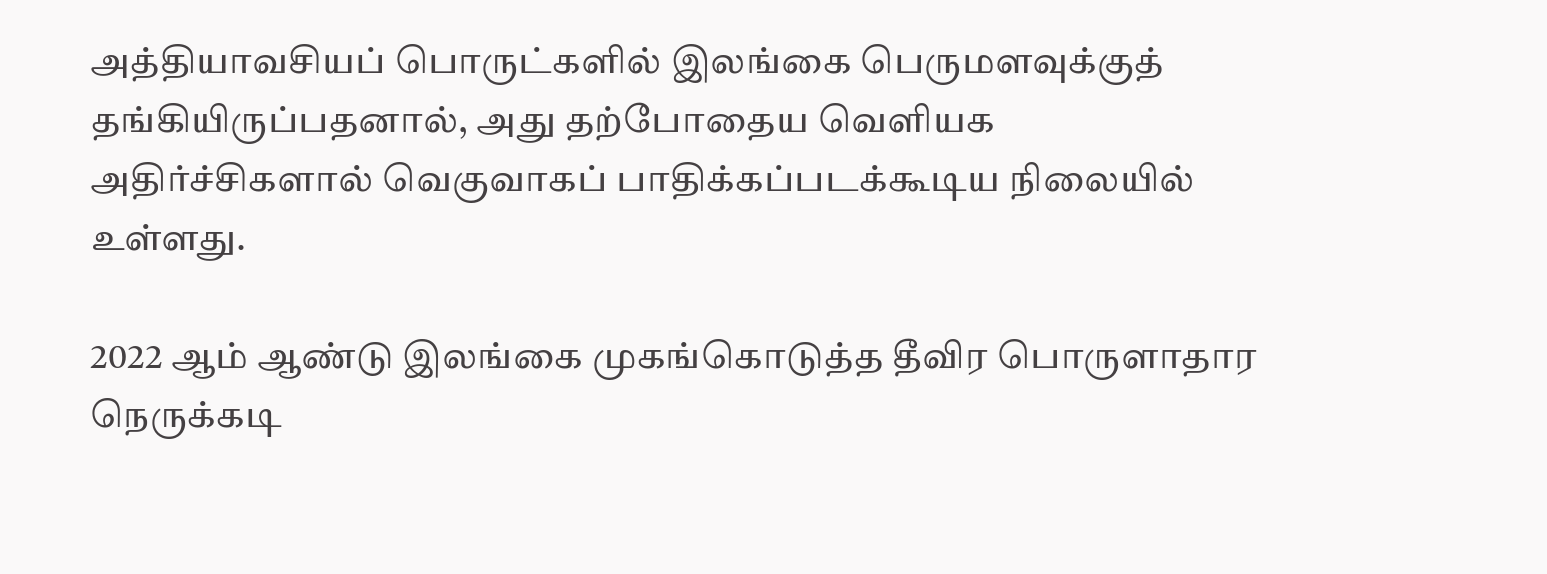அத்தியாவசியப் பொருட்களில் இலங்கை பெருமளவுக்குத் தங்கியிருப்பதனால், அது தற்போதைய வெளியக அதிர்ச்சிகளால் வெகுவாகப் பாதிக்கப்படக்கூடிய நிலையில் உள்ளது.

2022 ஆம் ஆண்டு இலங்கை முகங்கொடுத்த தீவிர பொருளாதார நெருக்கடி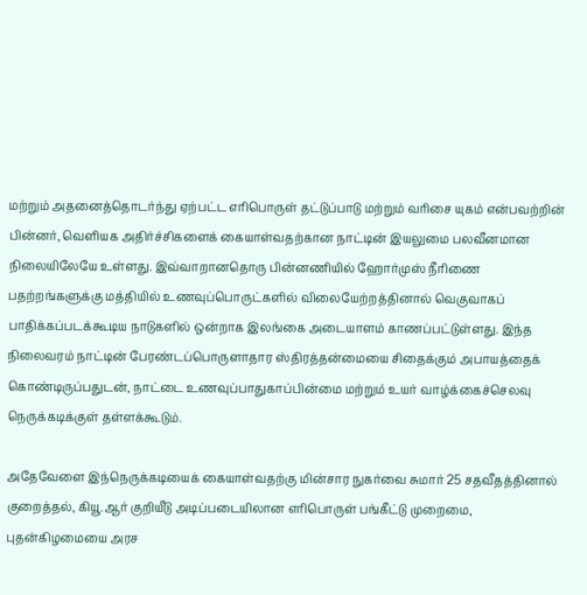மற்றும் அதனைத்தொடர்ந்து ஏற்பட்ட எரிபொருள் தட்டுப்பாடு மற்றும் வரிசை யுகம் என்பவற்றின் பின்னர், வெளியக அதிர்ச்சிகளைக் கையாள்வதற்கான நாட்டின் இயலுமை பலவீனமான நிலையிலேயே உள்ளது. இவ்வாறானதொரு பின்னணியில் ஹோர்முஸ் நீரிணை பதற்றங்களுக்கு மத்தியில் உணவுப்பொருட்களில் விலையேற்றத்தினால் வெகுவாகப் பாதிக்கப்படக்கூடிய நாடுகளில் ஒன்றாக இலங்கை அடையாளம் காணப்பட்டுள்ளது. இந்த நிலைவரம் நாட்டின் பேரண்டப்பொருளாதார ஸ்திரத்தன்மையை சிதைக்கும் அபாயத்தைக் கொண்டிருப்பதுடன், நாட்டை உணவுப்பாதுகாப்பின்மை மற்றும் உயர் வாழ்க்கைச்செலவு நெருக்கடிக்குள் தள்ளக்கூடும்.

அதேவேளை இந்நெருக்கடியைக் கையாள்வதற்கு மின்சார நுகர்வை சுமார் 25 சதவீதத்தினால் குறைத்தல், கியூ.ஆர் குறியீடு அடிப்படையிலான எரிபொருள் பங்கீட்டு முறைமை, புதன்கிழமையை அரச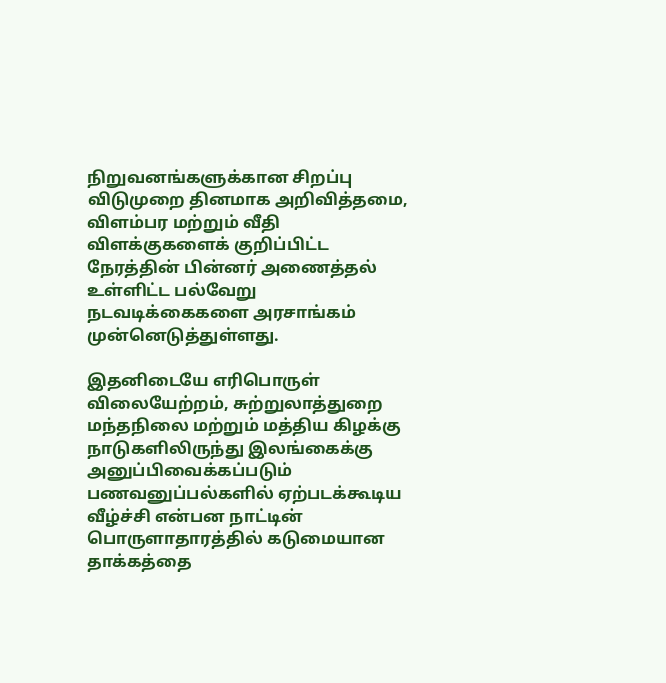நிறுவனங்களுக்கான சிறப்பு விடுமுறை தினமாக அறிவித்தமை, விளம்பர மற்றும் வீதி விளக்குகளைக் குறிப்பிட்ட நேரத்தின் பின்னர் அணைத்தல் உள்ளிட்ட பல்வேறு நடவடிக்கைகளை அரசாங்கம் முன்னெடுத்துள்ளது.

இதனிடையே எரிபொருள் விலையேற்றம், சுற்றுலாத்துறை மந்தநிலை மற்றும் மத்திய கிழக்கு நாடுகளிலிருந்து இலங்கைக்கு அனுப்பிவைக்கப்படும் பணவனுப்பல்களில் ஏற்படக்கூடிய வீழ்ச்சி என்பன நாட்டின் பொருளாதாரத்தில் கடுமையான தாக்கத்தை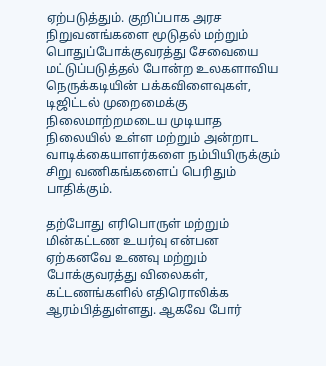ஏற்படுத்தும். குறிப்பாக அரச நிறுவனங்களை மூடுதல் மற்றும் பொதுப்போக்குவரத்து சேவையை மட்டுப்படுத்தல் போன்ற உலகளாவிய நெருக்கடியின் பக்கவிளைவுகள், டிஜிட்டல் முறைமைக்கு நிலைமாற்றமடைய முடியாத நிலையில் உள்ள மற்றும் அன்றாட வாடிக்கையாளர்களை நம்பியிருக்கும் சிறு வணிகங்களைப் பெரிதும் பாதிக்கும்.

தற்போது எரிபொருள் மற்றும் மின்கட்டண உயர்வு என்பன ஏற்கனவே உணவு மற்றும் போக்குவரத்து விலைகள், கட்டணங்களில் எதிரொலிக்க ஆரம்பித்துள்ளது. ஆகவே போர்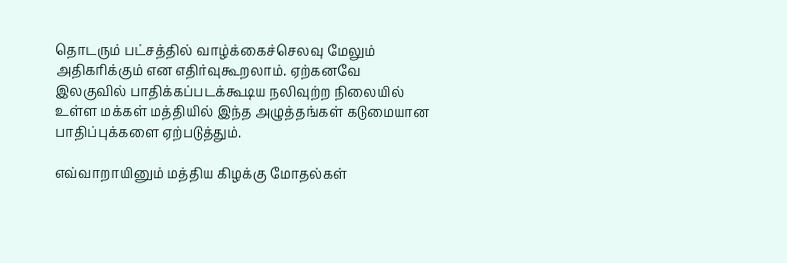தொடரும் பட்சத்தில் வாழ்க்கைச்செலவு மேலும் அதிகரிக்கும் என எதிர்வுகூறலாம். ஏற்கனவே இலகுவில் பாதிக்கப்படக்கூடிய நலிவுற்ற நிலையில் உள்ள மக்கள் மத்தியில் இந்த அழுத்தங்கள் கடுமையான பாதிப்புக்களை ஏற்படுத்தும்.

எவ்வாறாயினும் மத்திய கிழக்கு மோதல்கள்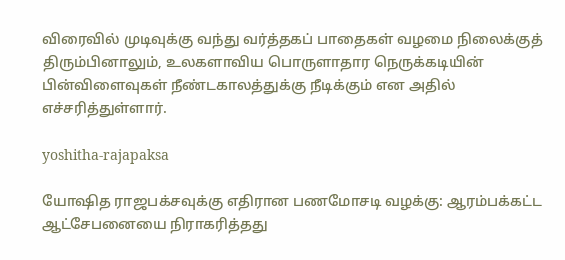விரைவில் முடிவுக்கு வந்து வர்த்தகப் பாதைகள் வழமை நிலைக்குத் திரும்பினாலும், உலகளாவிய பொருளாதார நெருக்கடியின் பின்விளைவுகள் நீண்டகாலத்துக்கு நீடிக்கும் என அதில் எச்சரித்துள்ளார்.

yoshitha-rajapaksa

யோஷித ராஜபக்சவுக்கு எதிரான பணமோசடி வழக்கு: ஆரம்பக்கட்ட ஆட்சேபனையை நிராகரித்தது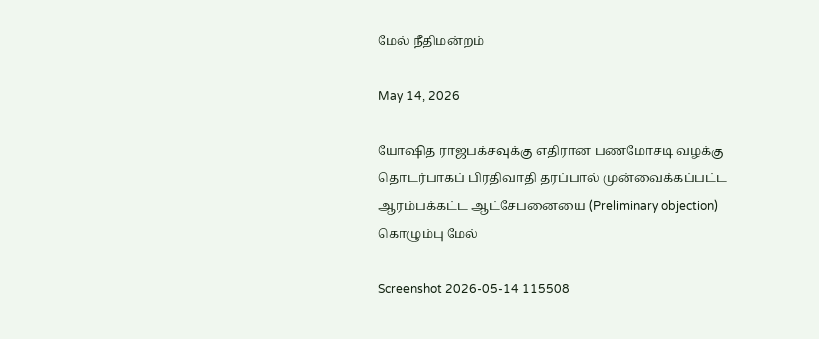மேல் நீதிமன்றம்

May 14, 2026

யோஷித ராஜபக்சவுக்கு எதிரான பணமோசடி வழக்கு தொடர்பாகப் பிரதிவாதி தரப்பால் முன்வைக்கப்பட்ட ஆரம்பக்கட்ட ஆட்சேபனையை (Preliminary objection) கொழும்பு மேல்

Screenshot 2026-05-14 115508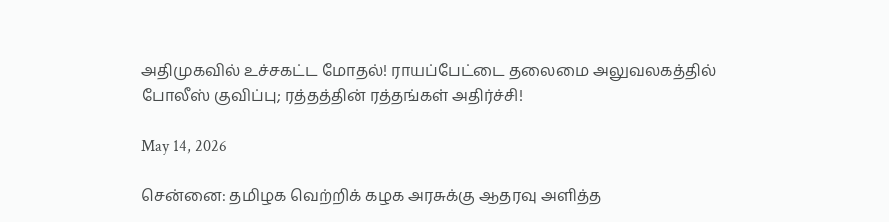அதிமுகவில் உச்சகட்ட மோதல்! ராயப்பேட்டை தலைமை அலுவலகத்தில் போலீஸ் குவிப்பு; ரத்தத்தின் ரத்தங்கள் அதிர்ச்சி!

May 14, 2026

சென்னை: தமிழக வெற்றிக் கழக அரசுக்கு ஆதரவு அளித்த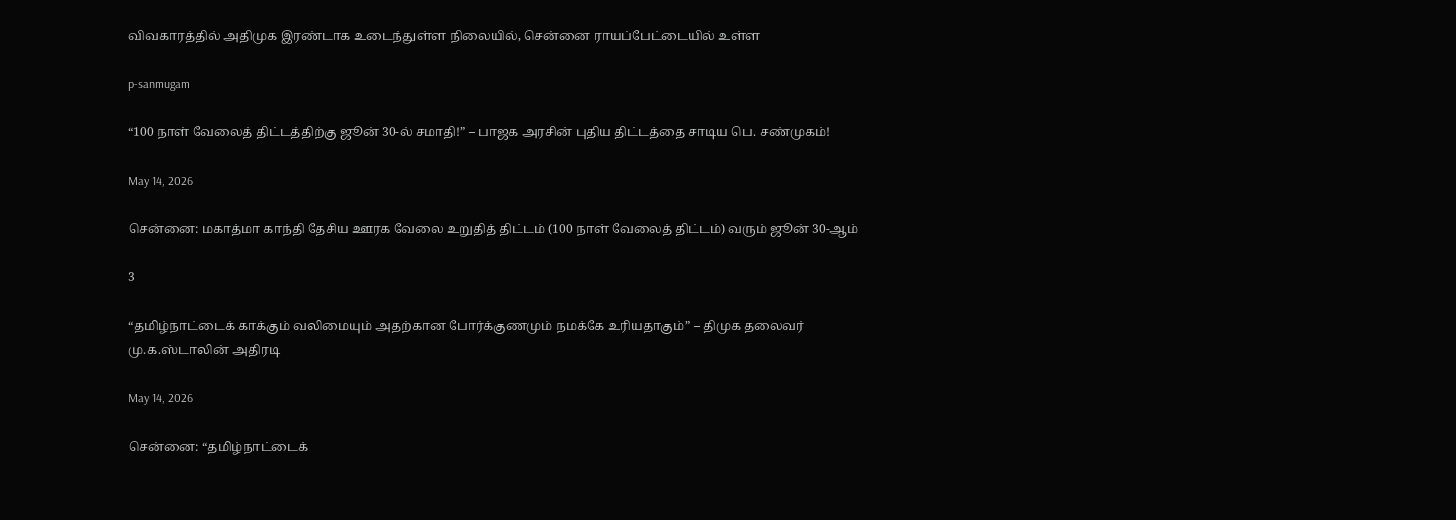விவகாரத்தில் அதிமுக இரண்டாக உடைந்துள்ள நிலையில், சென்னை ராயப்பேட்டையில் உள்ள

p-sanmugam

“100 நாள் வேலைத் திட்டத்திற்கு ஜூன் 30-ல் சமாதி!” – பாஜக அரசின் புதிய திட்டத்தை சாடிய பெ. சண்முகம்!

May 14, 2026

சென்னை: மகாத்மா காந்தி தேசிய ஊரக வேலை உறுதித் திட்டம் (100 நாள் வேலைத் திட்டம்) வரும் ஜூன் 30-ஆம்

3

“தமிழ்நாட்டைக் காக்கும் வலிமையும் அதற்கான போர்க்குணமும் நமக்கே உரியதாகும்” – திமுக தலைவர் மு.க.ஸ்டாலின் அதிரடி

May 14, 2026

சென்னை: “தமிழ்நாட்டைக்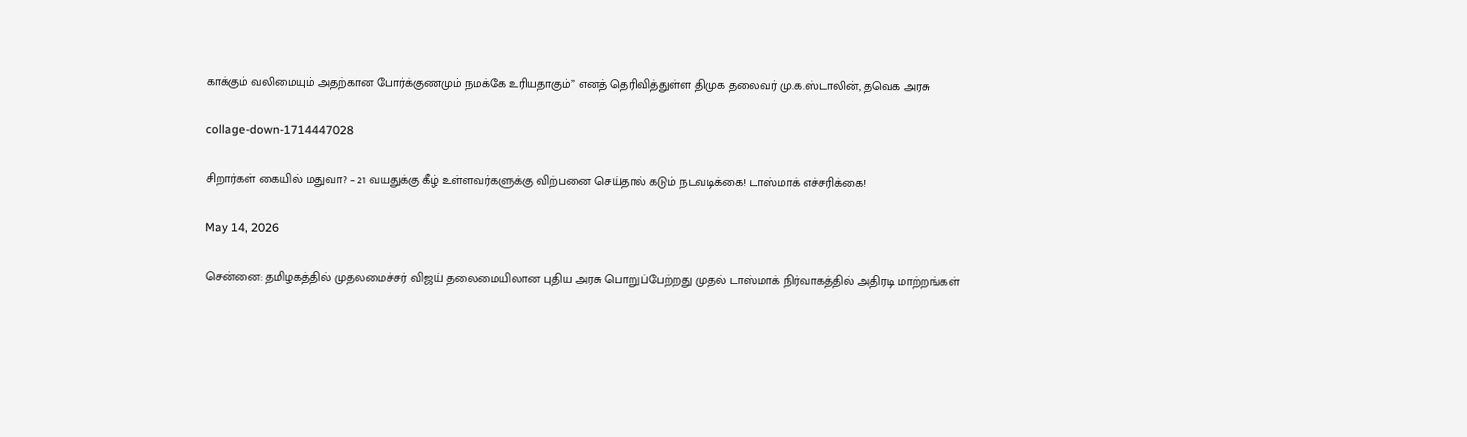காக்கும் வலிமையும் அதற்கான போர்க்குணமும் நமக்கே உரியதாகும்” எனத் தெரிவித்துள்ள திமுக தலைவர் மு.க.ஸ்டாலின், தவெக அரசு

collage-down-1714447028

சிறார்கள் கையில் மதுவா? – 21 வயதுக்கு கீழ் உள்ளவர்களுக்கு விற்பனை செய்தால் கடும் நடவடிக்கை! டாஸ்மாக் எச்சரிக்கை!

May 14, 2026

சென்னை: தமிழகத்தில் முதலமைச்சர் விஜய் தலைமையிலான புதிய அரசு பொறுப்பேற்றது முதல் டாஸ்மாக் நிர்வாகத்தில் அதிரடி மாற்றங்கள்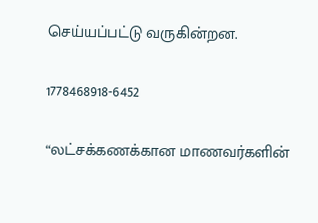செய்யப்பட்டு வருகின்றன.

1778468918-6452

“லட்சக்கணக்கான மாணவர்களின்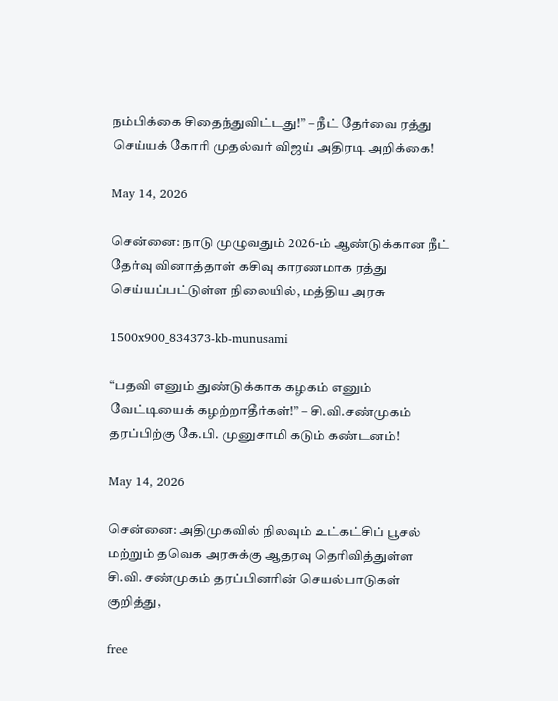நம்பிக்கை சிதைந்துவிட்டது!” – நீட் தேர்வை ரத்து செய்யக் கோரி முதல்வர் விஜய் அதிரடி அறிக்கை!

May 14, 2026

சென்னை: நாடு முழுவதும் 2026-ம் ஆண்டுக்கான நீட் தேர்வு வினாத்தாள் கசிவு காரணமாக ரத்து செய்யப்பட்டுள்ள நிலையில், மத்திய அரசு

1500x900_834373-kb-munusami

“பதவி எனும் துண்டுக்காக கழகம் எனும் வேட்டியைக் கழற்றாதீர்கள்!” – சி.வி.சண்முகம் தரப்பிற்கு கே.பி. முனுசாமி கடும் கண்டனம்!

May 14, 2026

சென்னை: அதிமுகவில் நிலவும் உட்கட்சிப் பூசல் மற்றும் தவெக அரசுக்கு ஆதரவு தெரிவித்துள்ள சி.வி. சண்முகம் தரப்பினரின் செயல்பாடுகள் குறித்து,

free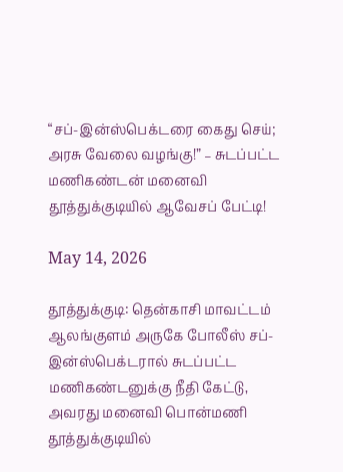“சப்-இன்ஸ்பெக்டரை கைது செய்; அரசு வேலை வழங்கு!” – சுடப்பட்ட மணிகண்டன் மனைவி தூத்துக்குடியில் ஆவேசப் பேட்டி!

May 14, 2026

தூத்துக்குடி: தென்காசி மாவட்டம் ஆலங்குளம் அருகே போலீஸ் சப்-இன்ஸ்பெக்டரால் சுடப்பட்ட மணிகண்டனுக்கு நீதி கேட்டு, அவரது மனைவி பொன்மணி தூத்துக்குடியில்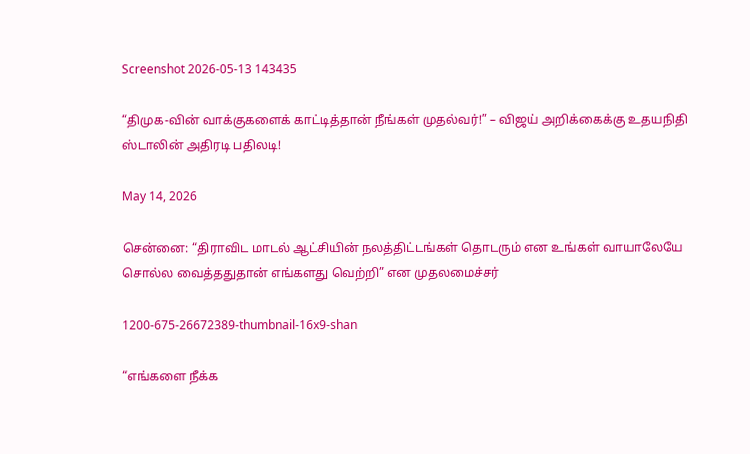Screenshot 2026-05-13 143435

“திமுக-வின் வாக்குகளைக் காட்டித்தான் நீங்கள் முதல்வர்!” – விஜய் அறிக்கைக்கு உதயநிதி ஸ்டாலின் அதிரடி பதிலடி!

May 14, 2026

சென்னை: “திராவிட மாடல் ஆட்சியின் நலத்திட்டங்கள் தொடரும் என உங்கள் வாயாலேயே சொல்ல வைத்ததுதான் எங்களது வெற்றி” என முதலமைச்சர்

1200-675-26672389-thumbnail-16x9-shan

“எங்களை நீக்க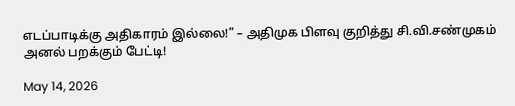எடப்பாடிக்கு அதிகாரம் இல்லை!” – அதிமுக பிளவு குறித்து சி.வி.சண்முகம் அனல் பறக்கும் பேட்டி!

May 14, 2026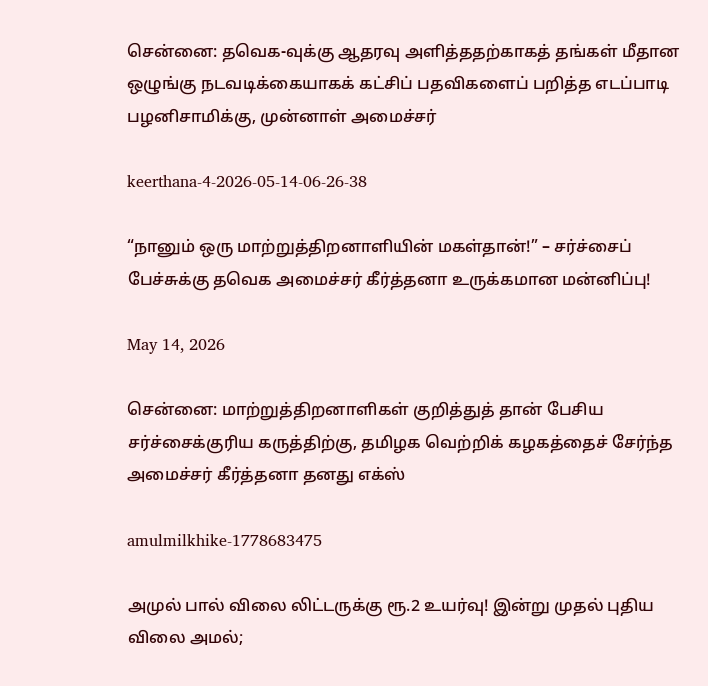சென்னை: தவெக-வுக்கு ஆதரவு அளித்ததற்காகத் தங்கள் மீதான ஒழுங்கு நடவடிக்கையாகக் கட்சிப் பதவிகளைப் பறித்த எடப்பாடி பழனிசாமிக்கு, முன்னாள் அமைச்சர்

keerthana-4-2026-05-14-06-26-38

“நானும் ஒரு மாற்றுத்திறனாளியின் மகள்தான்!” – சர்ச்சைப் பேச்சுக்கு தவெக அமைச்சர் கீர்த்தனா உருக்கமான மன்னிப்பு!

May 14, 2026

சென்னை: மாற்றுத்திறனாளிகள் குறித்துத் தான் பேசிய சர்ச்சைக்குரிய கருத்திற்கு, தமிழக வெற்றிக் கழகத்தைச் சேர்ந்த அமைச்சர் கீர்த்தனா தனது எக்ஸ்

amulmilkhike-1778683475

அமுல் பால் விலை லிட்டருக்கு ரூ.2 உயர்வு! இன்று முதல் புதிய விலை அமல்;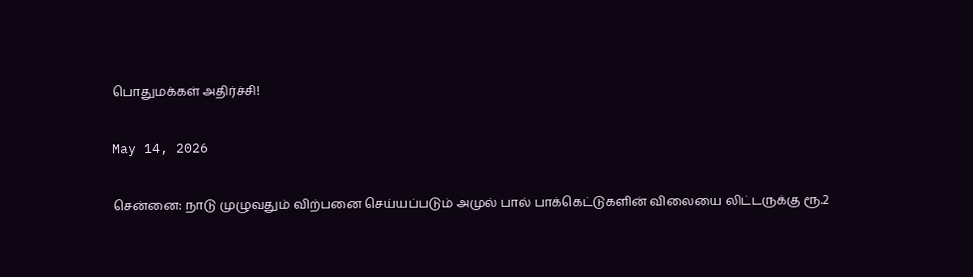பொதுமக்கள் அதிர்ச்சி!

May 14, 2026

சென்னை: நாடு முழுவதும் விற்பனை செய்யப்படும் அமுல் பால் பாக்கெட்டுகளின் விலையை லிட்டருக்கு ரூ.2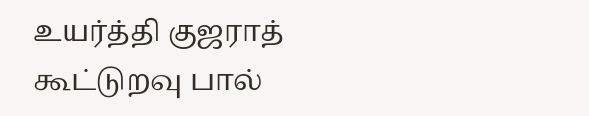உயர்த்தி குஜராத் கூட்டுறவு பால்